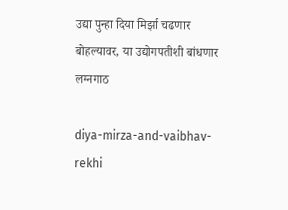उद्या पुन्हा दिया मिर्झा चढणार बोहल्यावर, या उद्योगपतीशी बांधणार लग्नगाठ

diya-mirza-and-vaibhav-rekhi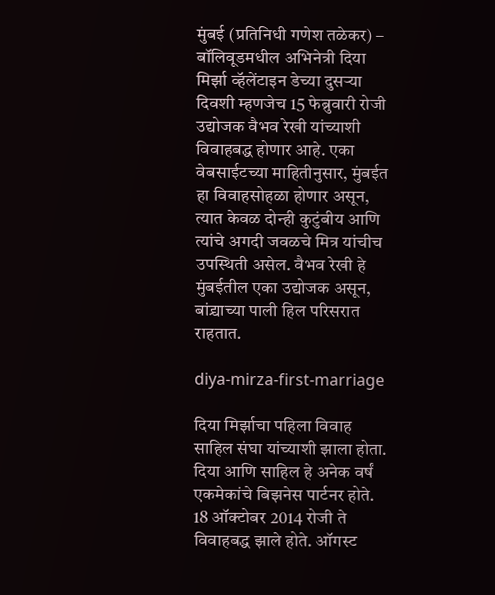मुंबई (प्रतिनिधी गणेश तळेकर) – बॉलिवूडमधील अभिनेत्री दिया मिर्झा व्हॅलेंटाइन डेच्या दुसऱ्या दिवशी म्हणजेच 15 फेब्रुवारी रोजी उद्योजक वैभव रेखी यांच्याशी विवाहबद्ध होणार आहे. एका वेबसाईटच्या माहितीनुसार, मुंबईत हा विवाहसोहळा होणार असून, त्यात केवळ दोन्ही कुटुंबीय आणि त्यांचे अगदी जवळचे मित्र यांचीच उपस्थिती असेल. वैभव रेखी हे मुंबईतील एका उद्योजक असून, बांद्र्याच्या पाली हिल परिसरात राहतात.

diya-mirza-first-marriage

दिया मिर्झाचा पहिला विवाह साहिल संघा यांच्याशी झाला होता. दिया आणि साहिल हे अनेक वर्षं एकमेकांचे बिझनेस पार्टनर होते. 18 ऑक्टोबर 2014 रोजी ते विवाहबद्ध झाले होते. ऑगस्ट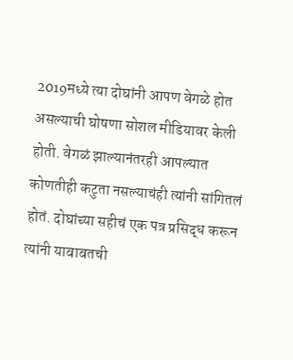2019मध्ये त्या दोघांनी आपण वेगळे होत असल्याची घोषणा सोशल मीडियावर केली होती. वेगळं झाल्यानंतरही आपल्यात कोणतीही कटुता नसल्याचंही त्यांनी सांगितलं होतं. दोघांच्या सहीचं एक पत्र प्रसिद्ध करून त्यांनी याबाबतची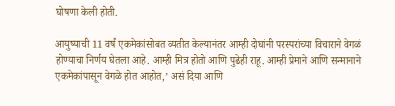घोषणा केली होती.

आयुष्याची 11 वर्षं एकमेकांसोबत व्यतीत केल्यानंतर आम्ही दोघांनी परस्परांच्या विचाराने वेगळं होण्याचा निर्णय घेतला आहे. आम्ही मित्र होतो आणि पुढेही राहू. आम्ही प्रेमाने आणि सन्मानाने एकमेकांपासून वेगळे होत आहोत,’ असं दिया आणि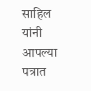साहिल यांनी आपल्या पत्रात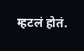म्हटलं होतं.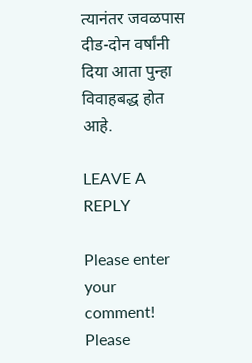त्यानंतर जवळपास दीड-दोन वर्षांनी दिया आता पुन्हा विवाहबद्ध होत आहे.

LEAVE A REPLY

Please enter your comment!
Please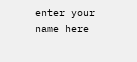enter your name here